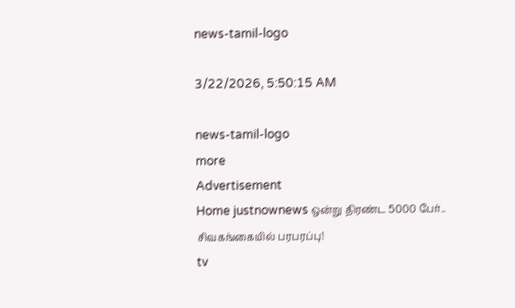news-tamil-logo

3/22/2026, 5:50:15 AM

news-tamil-logo
more
Advertisement
Home justnownews ஒன்று திரண்ட 5000 பேர்.. சிவகங்கையில் பரபரப்பு!
tv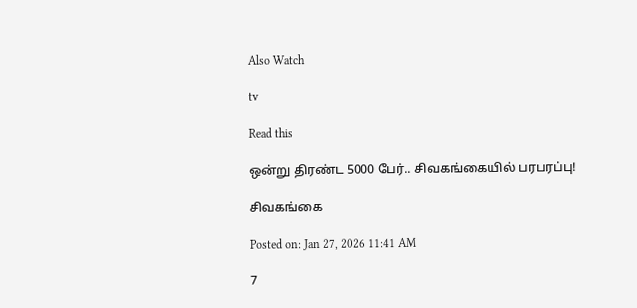Also Watch

tv

Read this

ஒன்று திரண்ட 5000 பேர்.. சிவகங்கையில் பரபரப்பு!

சிவகங்கை

Posted on: Jan 27, 2026 11:41 AM

7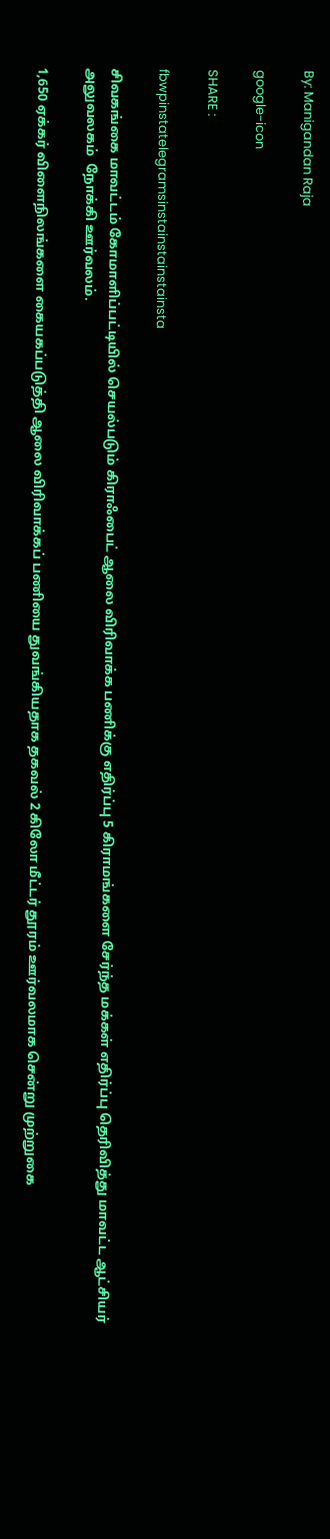By: Manigandan Raja

google-icon

SHARE :

fbwpinstatelegramsinstainstainstainsta

சிவகங்கை மாவட்டம் கோமாளிப்பட்டியில் செயல்படும் கிராஃபைட் ஆலை விரிவாக்க பணிக்கு எதிர்ப்பு 5 கிராமங்களை சேர்ந்த மக்கள் எதிர்ப்பு தெரிவித்து மாவட்ட ஆட்சியர் அலுவலகம்  நோக்கி ஊர்வலம்.

1,650 ஏக்கர் விளைநிலங்களை கையகப்படுத்தி ஆலை விரிவாக்கப் பணியை துவங்கியதாக தகவல் 2 கிலோ மீட்டர் தூரம் ஊர்வலமாக சென்று முற்றுகை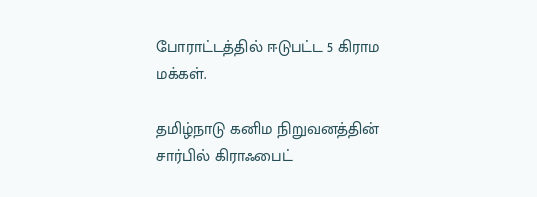போராட்டத்தில் ஈடுபட்ட 5 கிராம மக்கள்.

தமிழ்நாடு கனிம நிறுவனத்தின் சார்பில் கிராஃபைட்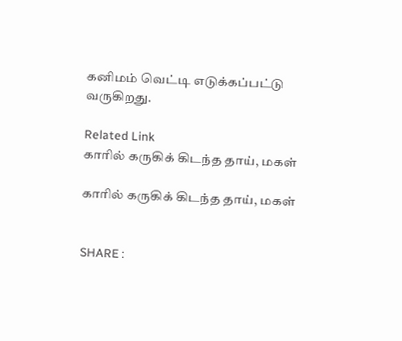கனிமம் வெட்டி எடுக்கப்பட்டு வருகிறது.

Related Link
காரில் கருகிக் கிடந்த தாய், மகள்

காரில் கருகிக் கிடந்த தாய், மகள்


SHARE :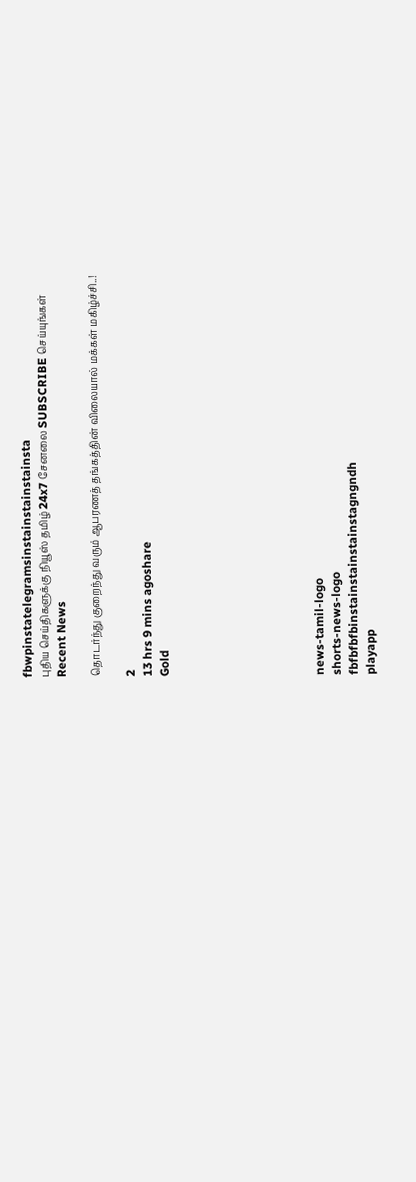fbwpinstatelegramsinstainstainstainsta
புதிய செய்திகளுக்கு நியூஸ் தமிழ் 24x7 சேனலை SUBSCRIBE செய்யுங்கள்
Recent News

தொடர்ந்து குறைந்து வரும் ஆபரணத் தங்கத்தின் விலையால் மக்கள் மகிழ்ச்சி..!

2
13 hrs 9 mins agoshare
Gold








news-tamil-logo
shorts-news-logo
fbfbfbfbinstainstainstainstagngndh
playapp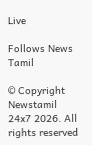Live

Follows News Tamil

© Copyright Newstamil 24x7 2026. All rights reserved